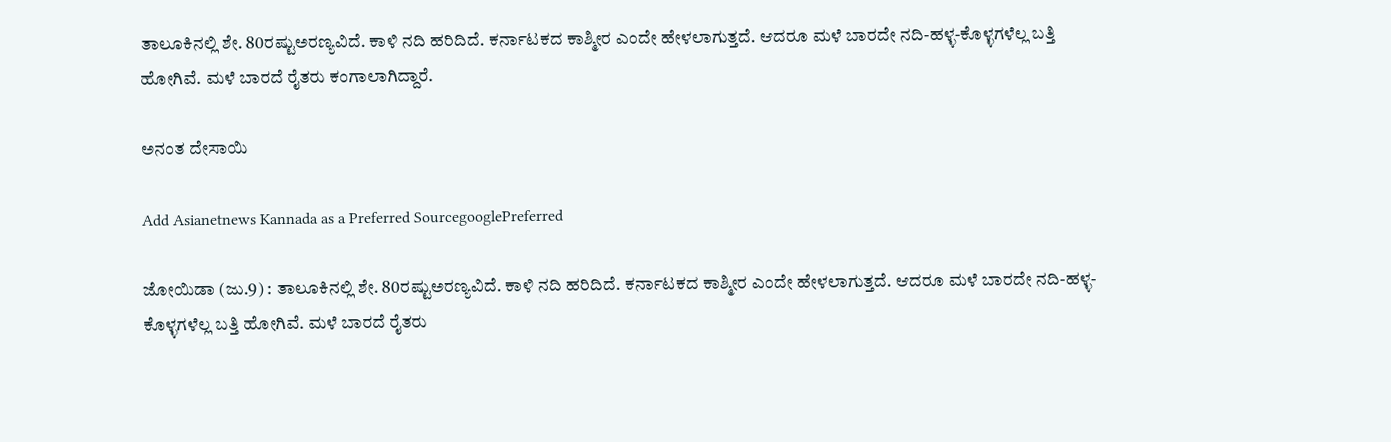ತಾಲೂಕಿನಲ್ಲಿ ಶೇ. 80ರಷ್ಟುಅರಣ್ಯವಿದೆ. ಕಾಳಿ ನದಿ ಹರಿದಿದೆ. ಕರ್ನಾಟಕದ ಕಾಶ್ಮೀರ ಎಂದೇ ಹೇಳಲಾಗುತ್ತದೆ. ಆದರೂ ಮಳೆ ಬಾರದೇ ನದಿ-ಹಳ್ಳ-ಕೊಳ್ಳಗಳೆಲ್ಲ ಬತ್ತಿ ಹೋಗಿವೆ. ಮಳೆ ಬಾರದೆ ರೈತರು ಕಂಗಾಲಾಗಿದ್ದಾರೆ.

ಅನಂತ ದೇಸಾಯಿ

Add Asianetnews Kannada as a Preferred SourcegooglePreferred

ಜೋಯಿಡಾ (ಜು.9) : ತಾಲೂಕಿನಲ್ಲಿ ಶೇ. 80ರಷ್ಟುಅರಣ್ಯವಿದೆ. ಕಾಳಿ ನದಿ ಹರಿದಿದೆ. ಕರ್ನಾಟಕದ ಕಾಶ್ಮೀರ ಎಂದೇ ಹೇಳಲಾಗುತ್ತದೆ. ಆದರೂ ಮಳೆ ಬಾರದೇ ನದಿ-ಹಳ್ಳ-ಕೊಳ್ಳಗಳೆಲ್ಲ ಬತ್ತಿ ಹೋಗಿವೆ. ಮಳೆ ಬಾರದೆ ರೈತರು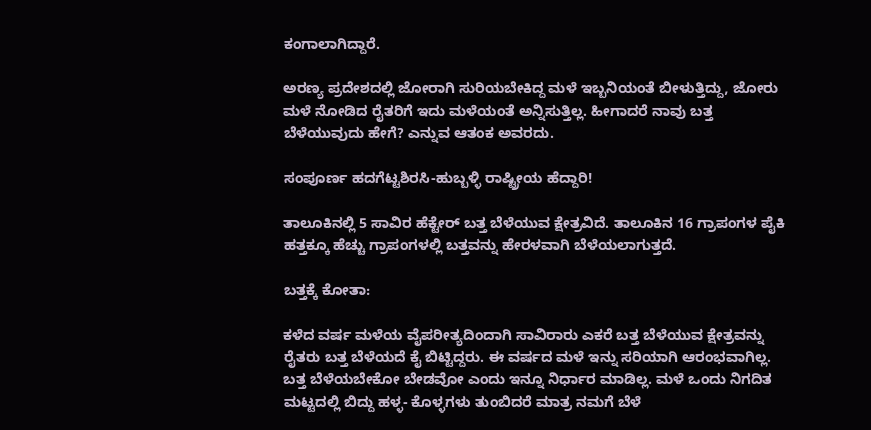ಕಂಗಾಲಾಗಿದ್ದಾರೆ.

ಅರಣ್ಯ ಪ್ರದೇಶದಲ್ಲಿ ಜೋರಾಗಿ ಸುರಿಯಬೇಕಿದ್ದ ಮಳೆ ಇಬ್ಬನಿಯಂತೆ ಬೀಳುತ್ತಿದ್ದು, ಜೋರು ಮಳೆ ನೋಡಿದ ರೈತರಿಗೆ ಇದು ಮಳೆಯಂತೆ ಅನ್ನಿಸುತ್ತಿಲ್ಲ. ಹೀಗಾದರೆ ನಾವು ಬತ್ತ ಬೆಳೆಯುವುದು ಹೇಗೆ? ಎನ್ನುವ ಆತಂಕ ಅವರದು.

ಸಂಪೂರ್ಣ ಹದಗೆಟ್ಟಶಿರಸಿ-ಹುಬ್ಬಳ್ಳಿ ರಾಷ್ಟ್ರೀಯ ಹೆದ್ದಾರಿ!

ತಾಲೂಕಿನಲ್ಲಿ 5 ಸಾವಿರ ಹೆಕ್ಟೇರ್‌ ಬತ್ತ ಬೆಳೆಯುವ ಕ್ಷೇತ್ರವಿದೆ. ತಾಲೂಕಿನ 16 ಗ್ರಾಪಂಗಳ ಪೈಕಿ ಹತ್ತಕ್ಕೂ ಹೆಚ್ಚು ಗ್ರಾಪಂಗಳಲ್ಲಿ ಬತ್ತವನ್ನು ಹೇರಳವಾಗಿ ಬೆಳೆಯಲಾಗುತ್ತದೆ.

ಬತ್ತಕ್ಕೆ ಕೋತಾ:

ಕಳೆದ ವರ್ಷ ಮಳೆಯ ವೈಪರೀತ್ಯದಿಂದಾಗಿ ಸಾವಿರಾರು ಎಕರೆ ಬತ್ತ ಬೆಳೆಯುವ ಕ್ಷೇತ್ರವನ್ನು ರೈತರು ಬತ್ತ ಬೆಳೆಯದೆ ಕೈ ಬಿಟ್ಟಿದ್ದರು. ಈ ವರ್ಷದ ಮಳೆ ಇನ್ನು ಸರಿಯಾಗಿ ಆರಂಭವಾಗಿಲ್ಲ. ಬತ್ತ ಬೆಳೆಯಬೇಕೋ ಬೇಡವೋ ಎಂದು ಇನ್ನೂ ನಿರ್ಧಾರ ಮಾಡಿಲ್ಲ. ಮಳೆ ಒಂದು ನಿಗದಿತ ಮಟ್ಟದಲ್ಲಿ ಬಿದ್ದು ಹಳ್ಳ- ಕೊಳ್ಳಗಳು ತುಂಬಿದರೆ ಮಾತ್ರ ನಮಗೆ ಬೆಳೆ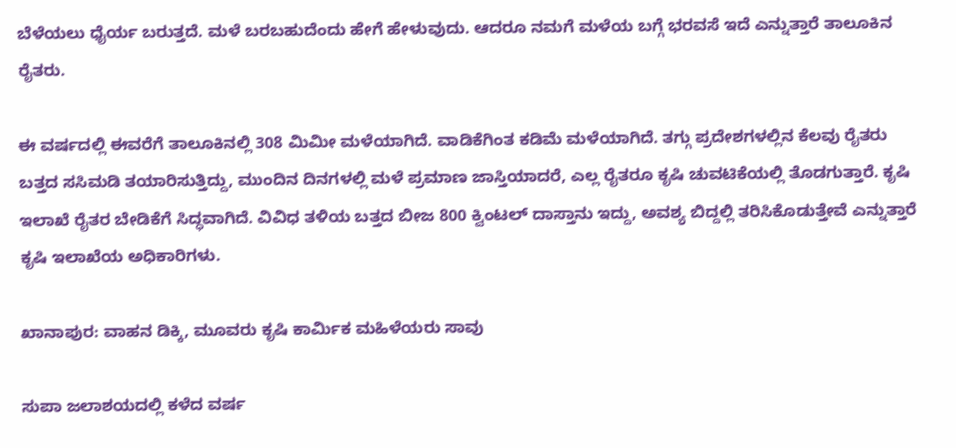ಬೆಳೆಯಲು ಧೈರ್ಯ ಬರುತ್ತದೆ. ಮಳೆ ಬರಬಹುದೆಂದು ಹೇಗೆ ಹೇಳುವುದು. ಆದರೂ ನಮಗೆ ಮಳೆಯ ಬಗ್ಗೆ ಭರವಸೆ ಇದೆ ಎನ್ನುತ್ತಾರೆ ತಾಲೂಕಿನ ರೈತರು.

ಈ ವರ್ಷದಲ್ಲಿ ಈವರೆಗೆ ತಾಲೂಕಿನಲ್ಲಿ 308 ಮಿಮೀ ಮಳೆಯಾಗಿದೆ. ವಾಡಿಕೆಗಿಂತ ಕಡಿಮೆ ಮಳೆಯಾಗಿದೆ. ತಗ್ಗು ಪ್ರದೇಶಗಳಲ್ಲಿನ ಕೆಲವು ರೈತರು ಬತ್ತದ ಸಸಿಮಡಿ ತಯಾರಿಸುತ್ತಿದ್ದು, ಮುಂದಿನ ದಿನಗಳಲ್ಲಿ ಮಳೆ ಪ್ರಮಾಣ ಜಾಸ್ತಿಯಾದರೆ, ಎಲ್ಲ ರೈತರೂ ಕೃಷಿ ಚುವಟಿಕೆಯಲ್ಲಿ ತೊಡಗುತ್ತಾರೆ. ಕೃಷಿ ಇಲಾಖೆ ರೈತರ ಬೇಡಿಕೆಗೆ ಸಿದ್ಧವಾಗಿದೆ. ವಿವಿಧ ತಳಿಯ ಬತ್ತದ ಬೀಜ 800 ಕ್ವಿಂಟಲ್‌ ದಾಸ್ತಾನು ಇದ್ದು, ಅವಶ್ಯ ಬಿದ್ದಲ್ಲಿ ತರಿಸಿಕೊಡುತ್ತೇವೆ ಎನ್ನುತ್ತಾರೆ ಕೃಷಿ ಇಲಾಖೆಯ ಅಧಿಕಾರಿಗಳು.

ಖಾನಾಪುರ: ವಾಹನ ಡಿಕ್ಕಿ, ಮೂವರು ಕೃಷಿ ಕಾರ್ಮಿಕ ಮಹಿಳೆಯರು ಸಾವು

ಸುಪಾ ಜಲಾಶಯದಲ್ಲಿ ಕಳೆದ ವರ್ಷ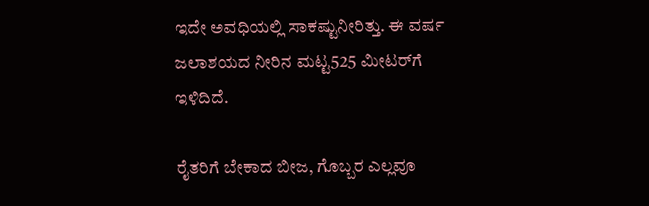ಇದೇ ಅವಧಿಯಲ್ಲಿ ಸಾಕಷ್ಟುನೀರಿತ್ತು. ಈ ವರ್ಷ ಜಲಾಶಯದ ನೀರಿನ ಮಟ್ಟ525 ಮೀಟರ್‌ಗೆ ಇಳಿದಿದೆ.

ರೈತರಿಗೆ ಬೇಕಾದ ಬೀಜ, ಗೊಬ್ಬರ ಎಲ್ಲವೂ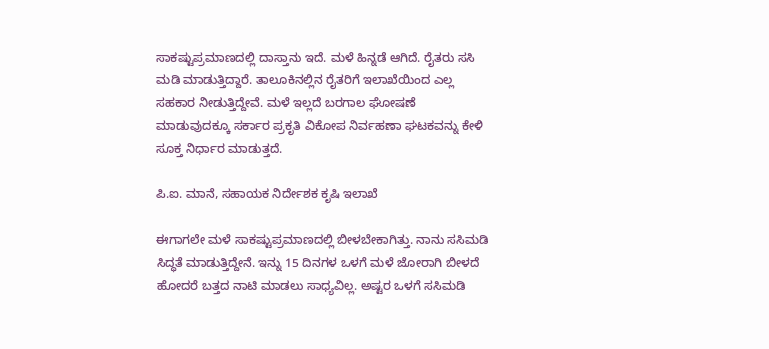ಸಾಕಷ್ಟುಪ್ರಮಾಣದಲ್ಲಿ ದಾಸ್ತಾನು ಇದೆ. ಮಳೆ ಹಿನ್ನಡೆ ಆಗಿದೆ. ರೈತರು ಸಸಿ ಮಡಿ ಮಾಡುತ್ತಿದ್ದಾರೆ. ತಾಲೂಕಿನಲ್ಲಿನ ರೈತರಿಗೆ ಇಲಾಖೆಯಿಂದ ಎಲ್ಲ ಸಹಕಾರ ನೀಡುತ್ತಿದ್ದೇವೆ. ಮಳೆ ಇಲ್ಲದೆ ಬರಗಾಲ ಘೋಷಣೆ ಮಾಡುವುದಕ್ಕೂ ಸರ್ಕಾರ ಪ್ರಕೃತಿ ವಿಕೋಪ ನಿರ್ವಹಣಾ ಘಟಕವನ್ನು ಕೇಳಿ ಸೂಕ್ತ ನಿರ್ಧಾರ ಮಾಡುತ್ತದೆ.

ಪಿ.ಐ. ಮಾನೆ, ಸಹಾಯಕ ನಿರ್ದೇಶಕ ಕೃಷಿ ಇಲಾಖೆ

ಈಗಾಗಲೇ ಮಳೆ ಸಾಕಷ್ಟುಪ್ರಮಾಣದಲ್ಲಿ ಬೀಳಬೇಕಾಗಿತ್ತು. ನಾನು ಸಸಿಮಡಿ ಸಿದ್ಧತೆ ಮಾಡುತ್ತಿದ್ದೇನೆ. ಇನ್ನು 15 ದಿನಗಳ ಒಳಗೆ ಮಳೆ ಜೋರಾಗಿ ಬೀಳದೆ ಹೋದರೆ ಬತ್ತದ ನಾಟಿ ಮಾಡಲು ಸಾಧ್ಯವಿಲ್ಲ. ಅಷ್ಟರ ಒಳಗೆ ಸಸಿಮಡಿ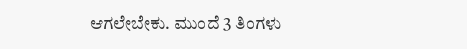ಆಗಲೇಬೇಕು. ಮುಂದೆ 3 ತಿಂಗಳು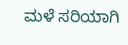ಮಳೆ ಸರಿಯಾಗಿ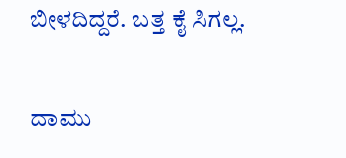ಬೀಳದಿದ್ದರೆ. ಬತ್ತ ಕೈ ಸಿಗಲ್ಲ.

ದಾಮು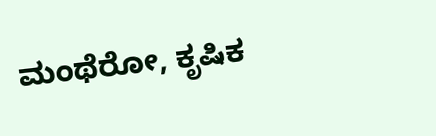ಮಂಥೆರೋ, ಕೃಷಿಕ